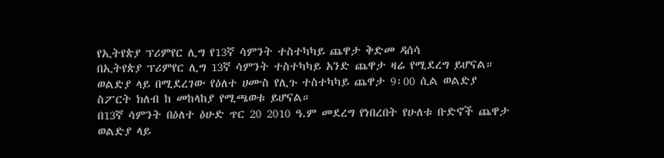የኢትየጵያ ፕሪምየር ሊግ የ13ኛ ሳምንት ተስተካካይ ጨዋታ ቅድመ ዳሰሳ
በኢትየጵያ ፕሪምየር ሊግ 13ኛ ሳምንት ተስተካካይ አንድ ጨዋታ ዛሬ የሚደረግ ይሆናል። ወልድያ ላይ በሚደረገው የዕለተ ሀሙስ የሊጉ ተስተካካይ ጨዋታ 9፡00 ሲል ወልድያ ስፖርት ክለብ ከ መከላከያ የሚጫወቱ ይሆናል።
በ13ኛ ሳምንት በዕለተ ዕሁድ ጥር 20 2010 ዓ.ም መደረግ የነበረበት የሁለቱ ቡድኖች ጨዋታ ወልድያ ላይ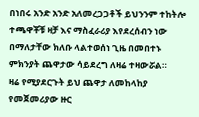በነበሩ አንድ አንድ አለመረጋጋቶች ይህንንም ተከትሎ ተጫዋቾቹ ዛቻ እና ማስፈራሪያ እየደረሰብን ነው በማለታቸው ክለቡ ላልተወሰነ ጊዜ በመበተኑ ምክንያት ጨዋታው ሳይደረግ ለዛሬ ተዛውሯል።
ዛሬ የሚያደርጉት ይህ ጨዋታ ለመከላከያ የመጀመሪያው ዙር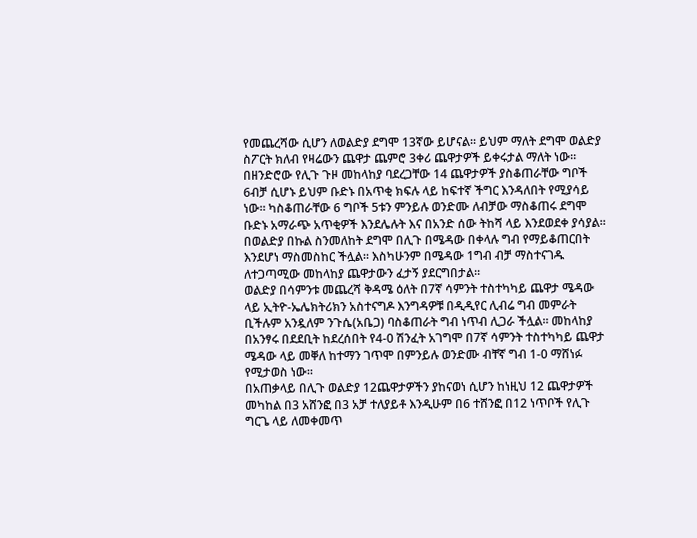የመጨረሻው ሲሆን ለወልድያ ደግሞ 13ኛው ይሆናል። ይህም ማለት ደግሞ ወልድያ ስፖርት ክለብ የዛሬውን ጨዋታ ጨምሮ 3ቀሪ ጨዋታዎች ይቀሩታል ማለት ነው።
በዘንድሮው የሊጉ ጉዞ መከላከያ ባደረጋቸው 14 ጨዋታዎች ያስቆጠራቸው ግቦች 6ብቻ ሲሆኑ ይህም ቡድኑ በአጥቂ ክፍሉ ላይ ከፍተኛ ችግር እንዳለበት የሚያሳይ ነው። ካስቆጠራቸው 6 ግቦች 5ቱን ምንይሉ ወንድሙ ለብቻው ማስቆጠሩ ደግሞ ቡድኑ አማራጭ አጥቂዎች እንደሌሉት እና በአንድ ሰው ትከሻ ላይ እንደወደቀ ያሳያል። በወልድያ በኩል ስንመለከት ደግሞ በሊጉ በሜዳው በቀላሉ ግብ የማይቆጠርበት እንደሆነ ማስመስከር ችሏል። እስካሁንም በሜዳው 1ግብ ብቻ ማስተናገዱ ለተጋጣሚው መከላከያ ጨዋታውን ፈታኝ ያደርግበታል።
ወልድያ በሳምንቱ መጨረሻ ቅዳሜ ዕለት በ7ኛ ሳምንት ተስተካካይ ጨዋታ ሜዳው ላይ ኢትዮ-ኤሌክትሪክን አስተናግዶ እንግዳዎቹ በዲዲየር ሊብሬ ግብ መምራት ቢችሉም አንዷለም ንጉሴ(አቤጋ) ባስቆጠራት ግብ ነጥብ ሊጋራ ችሏል። መከላከያ በአንፃሩ በደደቢት ከደረሰበት የ4-0 ሽንፈት አገግሞ በ7ኛ ሳምንት ተስተካካይ ጨዋታ ሜዳው ላይ መቐለ ከተማን ገጥሞ በምንይሉ ወንድሙ ብቸኛ ግብ 1-0 ማሸነፉ የሚታወስ ነው።
በአጠቃላይ በሊጉ ወልድያ 12ጨዋታዎችን ያከናወነ ሲሆን ከነዚህ 12 ጨዋታዎች መካከል በ3 አሸንፎ በ3 አቻ ተለያይቶ እንዲሁም በ6 ተሸንፎ በ12 ነጥቦች የሊጉ ግርጌ ላይ ለመቀመጥ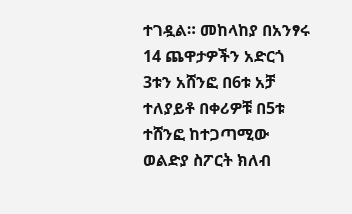ተገዷል። መከላከያ በአንፃሩ 14 ጨዋታዎችን አድርጎ 3ቱን አሸንፎ በ6ቱ አቻ ተለያይቶ በቀሪዎቹ በ5ቱ ተሸንፎ ከተጋጣሚው ወልድያ ስፖርት ክለብ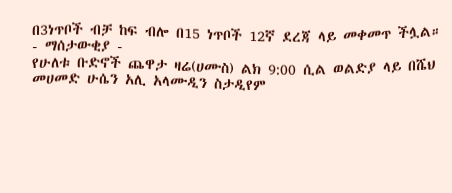በ3ነጥቦች ብቻ ከፍ ብሎ በ15 ነጥቦች 12ኛ ደረጃ ላይ መቀመጥ ችሏል።
- ማሰታውቂያ -
የሁለቱ ቡድኖች ጨዋታ ዛሬ(ሀሙስ) ልክ 9:00 ሲል ወልድያ ላይ በሼህ መሀመድ ሁሴን አሊ አላሙዲን ስታዲየም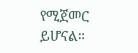የሚጀመር ይሆናል።